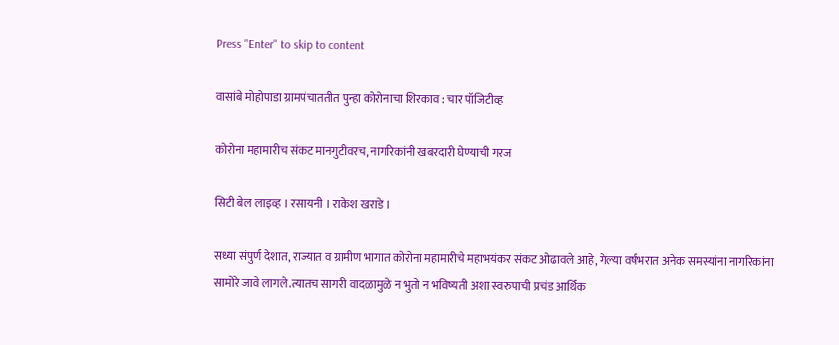Press "Enter" to skip to content

वासांबे मोहोपाडा ग्रामपंचाततीत पुन्हा कोरोनाचा शिरकाव : चार पॉजिटीव्ह

कोरोना महामारीच संकट मानगुटीवरच, नागरिकांनी खबरदारी घेण्याची गरज

सिटी बेल लाइव्ह । रसायनी । राकेश खराडे ।

सध्या संपुर्ण देशात, राज्यात व ग्रामीण भागात कोरोना महामारीचे महाभयंकर संकट ओढावले आहे, गेल्या वर्षंभरात अनेक समस्यांना नागरिकांना सामोरे जावे लागले.त्यातच सागरी वादळामुळे न भुतो न भविष्यती अशा स्वरुपाची प्रचंड आर्थिक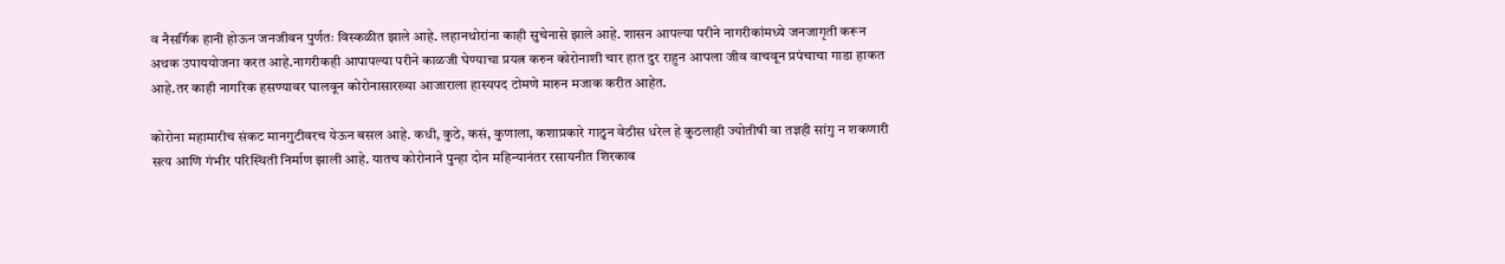व नैसर्गिक हानी होऊन जनजीवन पुर्णतः विस्कळीत झाले आहे. लहानथोरांना काही सुचेनासे झाले आहे. शासन आपल्या परीने नागरीकांमध्ये जनजागृती करून अथक उपाययोजना करत आहे.नागरीकही आपापल्या परीने काळजी घेण्याचा प्रयत्न करुन कोरोनाशी चार हात दुर राहुन आपला जीव वाचवून प्रपंचाचा गाडा हाकत आहे.तर काही नागरिक हसण्यावर घालवून कोरोनासारख्या आजाराला हास्यपद टोमणे मारुन मजाक करीत आहेत.

कोरोना महामारीच संकट मानगुटीवरच येऊन बसल आहे. कधी, कुठे, कसं, कुणाला, कशाप्रकारे गाठुन वेठीस धरेल हे कुठलाही ज्योतीषी वा तज्ञही सांगु न शकणारी सत्य आणि गंभीर परिस्थिती निर्माण झाली आहे. यातच कोरोनाने पुन्हा दोन महिन्यानंतर रसायनीत शिरकाव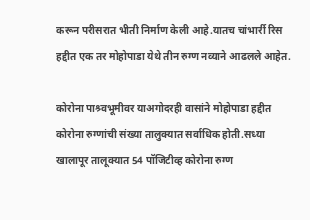करून परीसरात भीती निर्माण केली आहे.यातच चांभार्री रिस हद्दीत एक तर मोहोपाडा येथे तीन रुग्ण नव्याने आढलले आहेत.

कोरोना पाश्र्वभूमीवर याअगोदरही वासांने मोहोपाडा हद्दीत कोरोना रुग्णांची संख्या तालुक्यात सर्वाधिक होती.सध्या खालापूर तालूक्यात 54 पॉजिटीव्ह कोरोना रुग्ण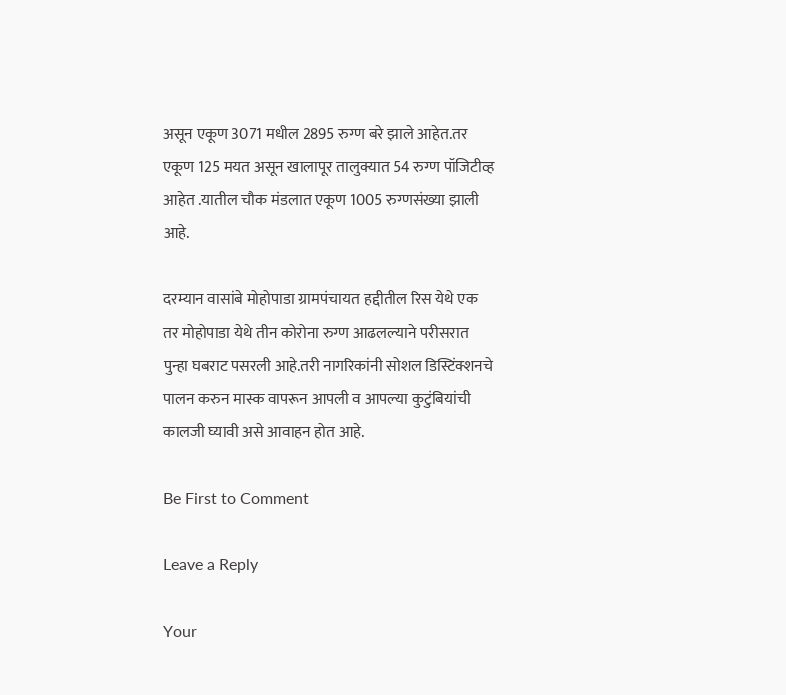असून एकूण 3071 मधील 2895 रुग्ण बरे झाले आहेत.तर एकूण 125 मयत असून खालापूर तालुक्यात 54 रुग्ण पॉजिटीव्ह आहेत .यातील चौक मंडलात एकूण 1005 रुग्णसंख्या झाली आहे.

दरम्यान वासांबे मोहोपाडा ग्रामपंचायत हद्दीतील रिस येथे एक तर मोहोपाडा येथे तीन कोरोना रुग्ण आढलल्याने परीसरात पुन्हा घबराट पसरली आहे.तरी नागरिकांनी सोशल डिस्टिंक्शनचे पालन करुन मास्क वापरून आपली व आपल्या कुटुंबियांची कालजी घ्यावी असे आवाहन होत आहे.

Be First to Comment

Leave a Reply

Your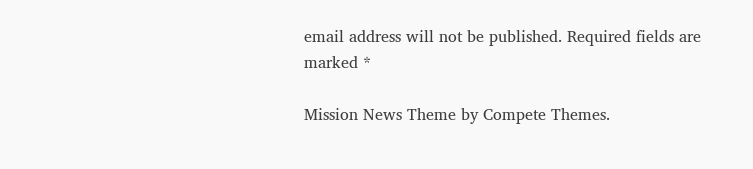email address will not be published. Required fields are marked *

Mission News Theme by Compete Themes.